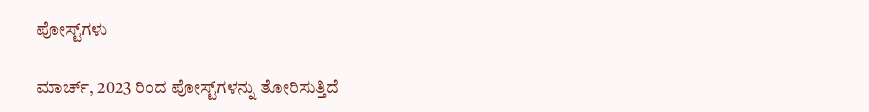ಪೋಸ್ಟ್‌ಗಳು

ಮಾರ್ಚ್, 2023 ರಿಂದ ಪೋಸ್ಟ್‌ಗಳನ್ನು ತೋರಿಸುತ್ತಿದೆ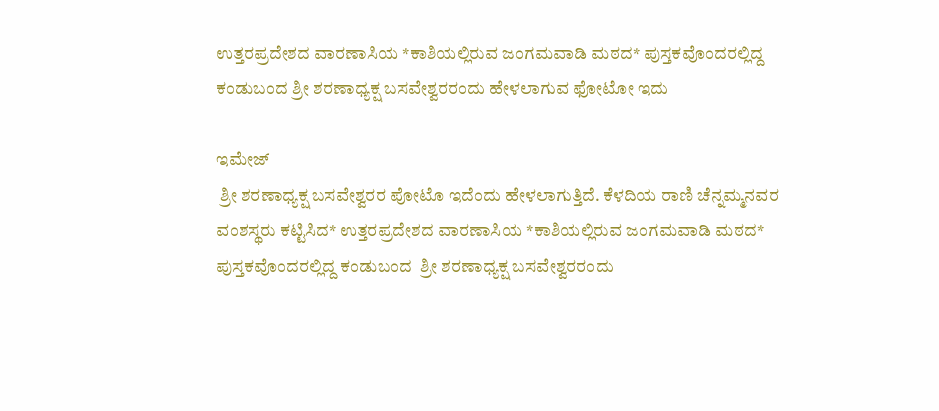ಉತ್ತರಪ್ರದೇಶದ ವಾರಣಾಸಿಯ *ಕಾಶಿಯಲ್ಲಿರುವ ಜಂಗಮವಾಡಿ ಮಠದ* ಪುಸ್ತಕವೊಂದರಲ್ಲಿದ್ದ ಕಂಡುಬಂದ ಶ್ರೀ ಶರಣಾಧ್ಯಕ್ಷ ಬಸವೇಶ್ವರರಂದು ಹೇಳಲಾಗುವ ಫೋಟೋ ಇದು

ಇಮೇಜ್
 ಶ್ರೀ ಶರಣಾಧ್ಯಕ್ಷ ಬಸವೇಶ್ವರರ ಪೋಟೊ ಇದೆಂದು ಹೇಳಲಾಗುತ್ತಿದೆ. ಕೆಳದಿಯ ರಾಣಿ ಚೆನ್ನಮ್ಮನವರ ವಂಶಸ್ಥರು ಕಟ್ಟಿಸಿದ* ಉತ್ತರಪ್ರದೇಶದ ವಾರಣಾಸಿಯ *ಕಾಶಿಯಲ್ಲಿರುವ ಜಂಗಮವಾಡಿ ಮಠದ* ಪುಸ್ತಕವೊಂದರಲ್ಲಿದ್ದ ಕಂಡುಬಂದ  ಶ್ರೀ ಶರಣಾಧ್ಯಕ್ಷ ಬಸವೇಶ್ವರರಂದು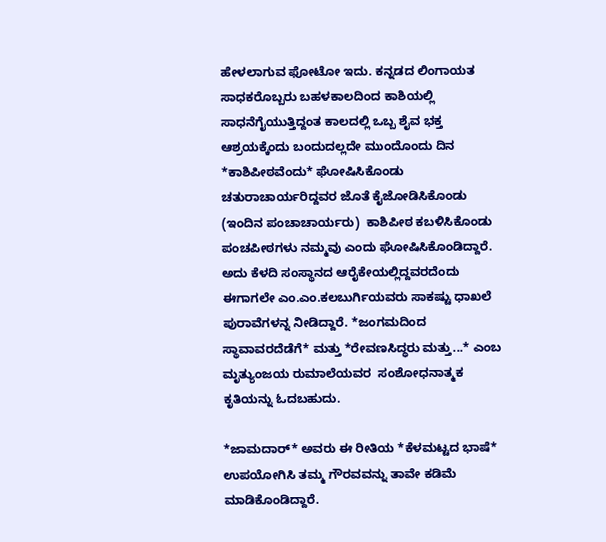ಹೇಳಲಾಗುವ ಫೋಟೋ ಇದು. ಕನ್ನಡದ ಲಿಂಗಾಯತ ಸಾಧಕರೊಬ್ಬರು ಬಹಳಕಾಲದಿಂದ ಕಾಶಿಯಲ್ಲಿ ಸಾಧನೆಗೈಯುತ್ತಿದ್ದಂತ ಕಾಲದಲ್ಲಿ ಒಬ್ಬ ಶೈವ ಭಕ್ತ ಆಶ್ರಯಕ್ಕೆಂದು ಬಂದುದಲ್ಲದೇ ಮುಂದೊಂದು ದಿನ *ಕಾಶಿಪೀಠವೆಂದು* ಘೋಷಿಸಿಕೊಂಡು ಚತುರಾಚಾರ್ಯರಿದ್ದವರ ಜೊತೆ ಕೈಜೋಡಿಸಿಕೊಂಡು (ಇಂದಿನ ಪಂಚಾಚಾರ್ಯರು)  ಕಾಶಿಪೀಠ ಕಬಳಿಸಿಕೊಂಡು ಪಂಚಪೀಠಗಳು ನಮ್ಮವು ಎಂದು ಘೋಷಿಸಿಕೊಂಡಿದ್ದಾರೆ.  ಅದು ಕೆಳದಿ ಸಂಸ್ಥಾನದ ಆರೈಕೇಯಲ್ಲಿದ್ದವರದೆಂದು ಈಗಾಗಲೇ ಎಂ.ಎಂ.ಕಲಬುರ್ಗಿಯವರು ಸಾಕಷ್ಟು ಧಾಖಲೆ ಪುರಾವೆಗಳನ್ನ ನೀಡಿದ್ದಾರೆ. *ಜಂಗಮದಿಂದ ಸ್ಥಾವಾವರದೆಡೆಗೆ* ಮತ್ತು *ರೇವಣಸಿದ್ಧರು ಮತ್ತು...* ಎಂಬ ಮೃತ್ಯುಂಜಯ ರುಮಾಲೆಯವರ  ಸಂಶೋಧನಾತ್ಮಕ ಕೃತಿಯನ್ನು ಓದಬಹುದು.

*ಜಾಮದಾರ್* ಅವರು ಈ ರೀತಿಯ *ಕೆಳಮಟ್ಟದ ಭಾಷೆ* ಉಪಯೋಗಿಸಿ ತಮ್ಮ ಗೌರವವನ್ನು ತಾವೇ ಕಡಿಮೆ ಮಾಡಿಕೊಂಡಿದ್ದಾರೆ.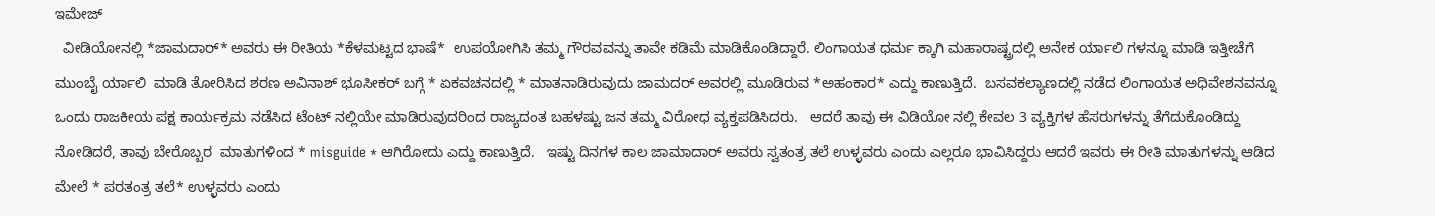ಇಮೇಜ್
  ವೀಡಿಯೋನಲ್ಲಿ *ಜಾಮದಾರ್* ಅವರು ಈ ರೀತಿಯ *ಕೆಳಮಟ್ಟದ ಭಾಷೆ*  ಉಪಯೋಗಿಸಿ ತಮ್ಮ ಗೌರವವನ್ನು ತಾವೇ ಕಡಿಮೆ ಮಾಡಿಕೊಂಡಿದ್ದಾರೆ. ಲಿಂಗಾಯತ ಧರ್ಮ ಕ್ಕಾಗಿ ಮಹಾರಾಷ್ಟ್ರದಲ್ಲಿ ಅನೇಕ ರ್ಯಾಲಿ ಗಳನ್ನೂ ಮಾಡಿ ಇತ್ತೀಚೆಗೆ ಮುಂಬೈ ರ್ಯಾಲಿ  ಮಾಡಿ ತೋರಿಸಿದ ಶರಣ ಅವಿನಾಶ್ ಭೂಸೀಕರ್ ಬಗ್ಗೆ * ಏಕವಚನದಲ್ಲಿ * ಮಾತನಾಡಿರುವುದು ಜಾಮದರ್ ಅವರಲ್ಲಿ ಮೂಡಿರುವ *ಅಹಂಕಾರ* ಎದ್ದು ಕಾಣುತ್ತಿದೆ.  ಬಸವಕಲ್ಯಾಣದಲ್ಲಿ ನಡೆದ ಲಿಂಗಾಯತ ಅಧಿವೇಶನವನ್ನೂ ಒಂದು ರಾಜಕೀಯ ಪಕ್ಷ ಕಾರ್ಯಕ್ರಮ ನಡೆಸಿದ ಟೆಂಟ್ ನಲ್ಲಿಯೇ ಮಾಡಿರುವುದರಿಂದ ರಾಜ್ಯದಂತ ಬಹಳಷ್ಟು ಜನ ತಮ್ಮ ವಿರೋಧ ವ್ಯಕ್ತಪಡಿಸಿದರು.   ಆದರೆ ತಾವು ಈ ವಿಡಿಯೋ ನಲ್ಲಿ ಕೇವಲ 3 ವ್ಯಕ್ತಿಗಳ ಹೆಸರುಗಳನ್ನು ತೆಗೆದುಕೊಂಡಿದ್ದು ನೋಡಿದರೆ, ತಾವು ಬೇರೊಬ್ಬರ  ಮಾತುಗಳಿಂದ * misguide * ಆಗಿರೋದು ಎದ್ದು ಕಾಣುತ್ತಿದೆ.   ಇಷ್ಟು ದಿನಗಳ ಕಾಲ ಜಾಮಾದಾರ್ ಅವರು ಸ್ವತಂತ್ರ ತಲೆ ಉಳ್ಳವರು ಎಂದು ಎಲ್ಲರೂ ಭಾವಿಸಿದ್ದರು ಆದರೆ ಇವರು ಈ ರೀತಿ ಮಾತುಗಳನ್ನು ಆಡಿದ ಮೇಲೆ * ಪರತಂತ್ರ ತಲೆ* ಉಳ್ಳವರು ಎಂದು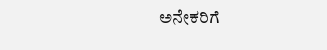ಅನೇಕರಿಗೆ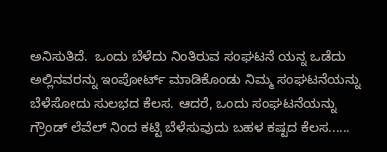ಅನಿಸುತಿದೆ.  ಒಂದು ಬೆಳೆದು ನಿಂತಿರುವ ಸಂಘಟನೆ ಯನ್ನ ಒಡೆದು ಅಲ್ಲಿನವರನ್ನು ಇಂಪೋರ್ಟ್ ಮಾಡಿಕೊಂಡು ನಿಮ್ಮ ಸಂಘಟನೆಯನ್ನು ಬೆಳೆಸೋದು ಸುಲಭದ ಕೆಲಸ. ಆದರೆ, ಒಂದು ಸಂಘಟನೆಯನ್ನು ಗ್ರೌಂಡ್ ಲೆವೆಲ್ ನಿಂದ ಕಟ್ಟಿ ಬೆಳೆಸುವುದು ಬಹಳ ಕಷ್ಟದ ಕೆಲಸ......